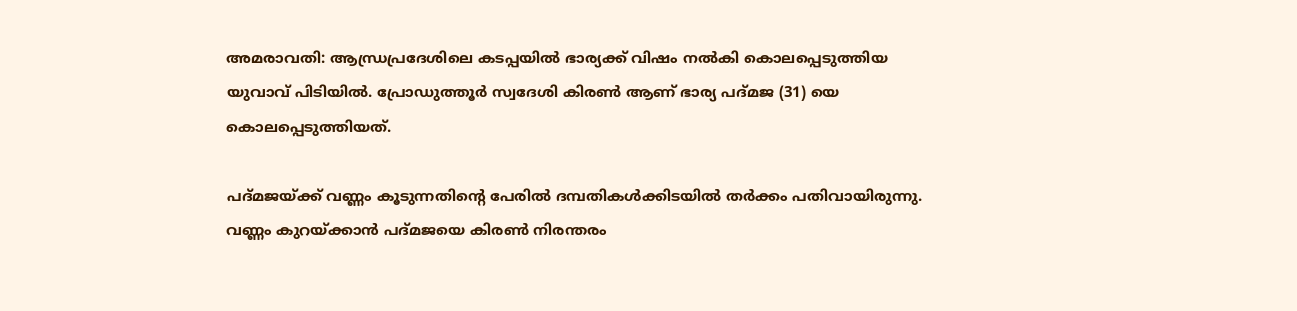അമരാവതി: ആന്ധ്രപ്രദേശിലെ കടപ്പയിൽ ഭാര്യക്ക് വിഷം നൽകി കൊലപ്പെടുത്തിയ യുവാവ് പിടിയിൽ. പ്രോഡുത്തൂർ സ്വദേശി കിരൺ ആണ് ഭാര്യ പദ്മജ (31) യെ കൊലപ്പെടുത്തിയത്.

പദ്മജയ്ക്ക് വണ്ണം കൂടുന്നതിന്‍റെ പേരിൽ ദമ്പതികൾക്കിടയിൽ തർക്കം പതിവായിരുന്നു. വണ്ണം കുറയ്ക്കാൻ പദ്മജയെ കിരൺ നിരന്തരം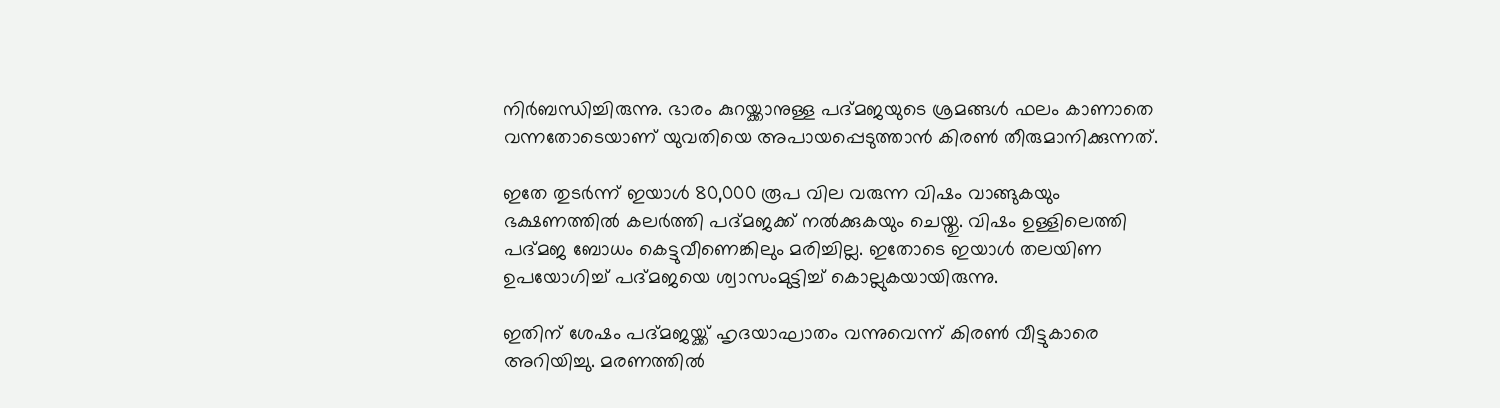നിർബന്ധിച്ചിരുന്നു. ഭാരം കുറയ്ക്കാനുള്ള പദ്മജയുടെ ശ്രമങ്ങൾ ഫലം കാണാതെ വന്നതോടെയാണ് യുവതിയെ അപായപ്പെടുത്താൻ കിരൺ തീരുമാനിക്കുന്നത്.

ഇതേ തുടർന്ന് ഇയാൾ 80,000 രൂപ വില വരുന്ന വിഷം വാങ്ങുകയും ഭക്ഷണത്തിൽ കലർത്തി പദ്മജക്ക് നൽക്കുകയും ചെയ്തു. വിഷം ഉള്ളിലെത്തി പദ്മജ ബോധം കെട്ടുവീണെങ്കിലും മരിച്ചില്ല. ഇതോടെ ഇയാൾ തലയിണ ഉപയോഗിച്ച് പദ്മജയെ ശ്വാസംമുട്ടിച്ച് കൊല്ലുകയായിരുന്നു.

ഇതിന് ശേഷം പദ്മജയ്ക്ക് ഹൃദയാഘാതം വന്നുവെന്ന് കിരൺ വീട്ടുകാരെ അറിയിച്ചു. മരണത്തിൽ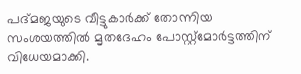പദ്മജയുടെ വീട്ടുകാർക്ക് തോന്നിയ സംശയത്തിൽ മൃതദേഹം പോസ്റ്റ്മോർട്ടത്തിന് വിധേയമാക്കി.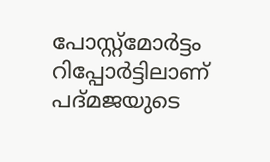പോസ്റ്റ്മോർട്ടം റിപ്പോർട്ടിലാണ് പദ്മജയുടെ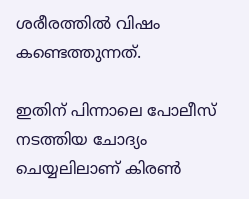ശരീരത്തിൽ വിഷം കണ്ടെത്തുന്നത്.

ഇതിന് പിന്നാലെ പോലീസ് നടത്തിയ ചോദ്യം ചെയ്യലിലാണ് കിരൺ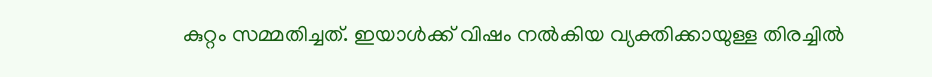കുറ്റം സമ്മതിച്ചത്. ഇയാൾക്ക് വിഷം നൽകിയ വ്യക്തിക്കായുള്ള തിരച്ചിൽ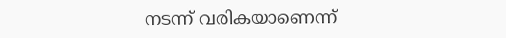നടന്ന് വരികയാണെന്ന്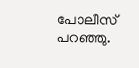പോലീസ് പറഞ്ഞു.